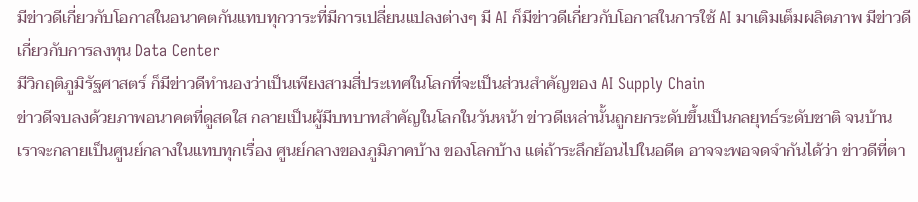มีข่าวดีเกี่ยวกับโอกาสในอนาคตกันแทบทุกวาระที่มีการเปลี่ยนแปลงต่างๆ มี AI ก็มีข่าวดีเกี่ยวกับโอกาสในการใช้ AI มาเติมเต็มผลิตภาพ มีข่าวดีเกี่ยวกับการลงทุน Data Center
มีวิกฤติภูมิรัฐศาสตร์ ก็มีข่าวดีทำนองว่าเป็นเพียงสามสี่ประเทศในโลกที่จะเป็นส่วนสำคัญของ AI Supply Chain
ข่าวดีจบลงด้วยภาพอนาคตที่ดูสดใส กลายเป็นผู้มีบทบาทสำคัญในโลกในวันหน้า ข่าวดีเหล่านั้นถูกยกระดับขึ้นเป็นกลยุทธ์ระดับชาติ จนบ้านเราจะกลายเป็นศูนย์กลางในแทบทุกเรื่อง ศูนย์กลางของภูมิภาคบ้าง ของโลกบ้าง แต่ถ้าระลึกย้อนไปในอดีต อาจจะพอจดจำกันได้ว่า ข่าวดีที่ตา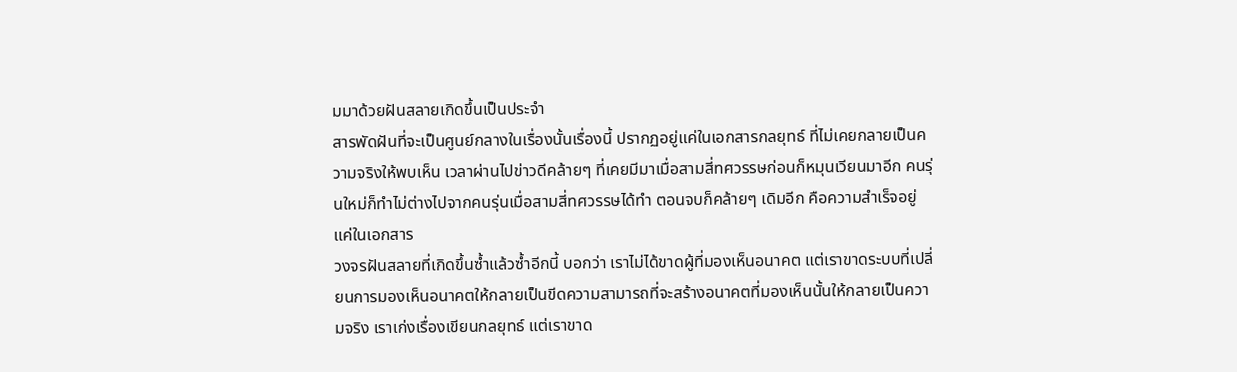มมาด้วยฝันสลายเกิดขึ้นเป็นประจำ
สารพัดฝันที่จะเป็นศูนย์กลางในเรื่องนั้นเรื่องนี้ ปรากฏอยู่แค่ในเอกสารกลยุทธ์ ที่ไม่เคยกลายเป็นความจริงให้พบเห็น เวลาผ่านไปข่าวดีคล้ายๆ ที่เคยมีมาเมื่อสามสี่ทศวรรษก่อนก็หมุนเวียนมาอีก คนรุ่นใหม่ก็ทำไม่ต่างไปจากคนรุ่นเมื่อสามสี่ทศวรรษได้ทำ ตอนจบก็คล้ายๆ เดิมอีก คือความสำเร็จอยู่แค่ในเอกสาร
วงจรฝันสลายที่เกิดขึ้นซ้ำแล้วซ้ำอีกนี้ บอกว่า เราไม่ได้ขาดผู้ที่มองเห็นอนาคต แต่เราขาดระบบที่เปลี่ยนการมองเห็นอนาคตให้กลายเป็นขีดความสามารถที่จะสร้างอนาคตที่มองเห็นนั้นให้กลายเป็นความจริง เราเก่งเรื่องเขียนกลยุทธ์ แต่เราขาด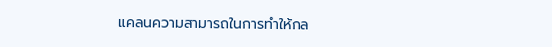แคลนความสามารถในการทำให้กล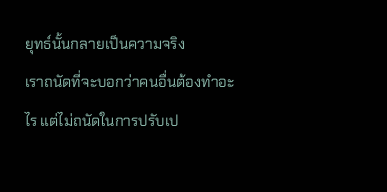ยุทธ์นั้นกลายเป็นความจริง
เราถนัดที่จะบอกว่าคนอื่นต้องทำอะไร แต่ไม่ถนัดในการปรับเป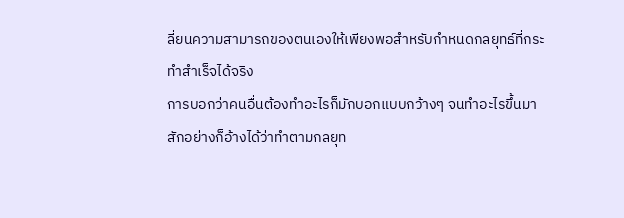ลี่ยนความสามารถของตนเองให้เพียงพอสำหรับกำหนดกลยุทธ์ที่กระทำสำเร็จได้จริง
การบอกว่าคนอื่นต้องทำอะไรก็มักบอกแบบกว้างๆ จนทำอะไรขึ้นมาสักอย่างก็อ้างได้ว่าทำตามกลยุท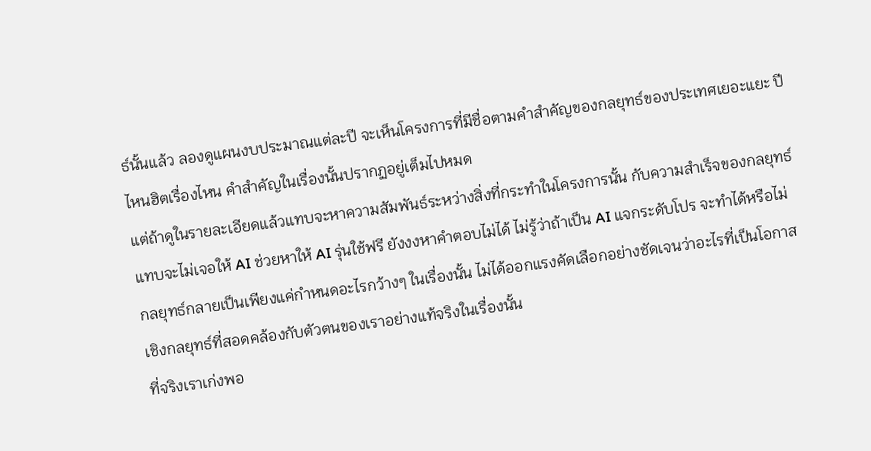ธ์นั้นแล้ว ลองดูแผนงบประมาณแต่ละปี จะเห็นโครงการที่มีชื่อตามคำสำคัญของกลยุทธ์ของประเทศเยอะแยะ ปีไหนฮิตเรื่องไหน คำสำคัญในเรื่องนั้นปรากฏอยู่เต็มไปหมด
แต่ถ้าดูในรายละเอียดแล้วแทบจะหาความสัมพันธ์ระหว่างสิ่งที่กระทำในโครงการนั้น กับความสำเร็จของกลยุทธ์แทบจะไม่เจอให้ AI ช่วยหาให้ AI รุ่นใช้ฟรี ยังงงหาคำตอบไม่ได้ ไม่รู้ว่าถ้าเป็น AI แจกระดับโปร จะทำได้หรือไม่
กลยุทธ์กลายเป็นเพียงแค่กำหนดอะไรกว้างๆ ในเรื่องนั้น ไม่ได้ออกแรงคัดเลือกอย่างชัดเจนว่าอะไรที่เป็นโอกาสเชิงกลยุทธ์ที่สอดคล้องกับตัวตนของเราอย่างแท้จริงในเรื่องนั้น
ที่จริงเราเก่งพอ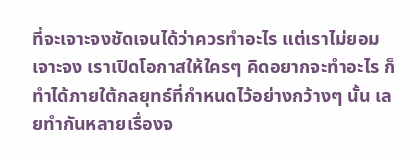ที่จะเจาะจงชัดเจนได้ว่าควรทำอะไร แต่เราไม่ยอมเจาะจง เราเปิดโอกาสให้ใครๆ คิดอยากจะทำอะไร ก็ทำได้ภายใต้กลยุทธ์ที่กำหนดไว้อย่างกว้างๆ นั้น เลยทำกันหลายเรื่องจ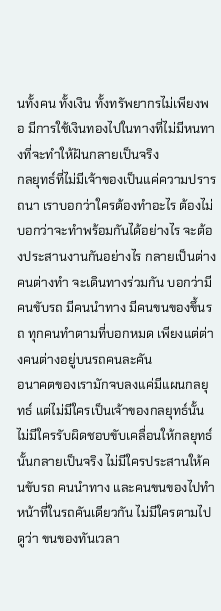นทั้งคน ทั้งเงิน ทั้งทรัพยากรไม่เพียงพอ มีการใช้เงินทองไปในทางที่ไม่มีหนทางที่จะทำให้ฝันกลายเป็นจริง
กลยุทธ์ที่ไม่มีเจ้าของเป็นแค่ความปรารถนา เราบอกว่าใครต้องทำอะไร ต้องไม่บอกว่าจะทำพร้อมกันได้อย่างไร จะต้องประสานงานกันอย่างไร กลายเป็นต่างคนต่างทำ จะเดินทางร่วมกัน บอกว่ามีคนขับรถ มีคนนำทาง มีคนขนของขึ้นรถ ทุกคนทำตามที่บอกหมด เพียงแต่ต่างคนต่างอยู่บนรถคนละคัน
อนาคตของเรามักจบลงแค่มีแผนกลยุทธ์ แต่ไม่มีใครเป็นเจ้าของกลยุทธ์นั้น ไม่มีใครรับผิดชอบขับเคลื่อนให้กลยุทธ์นั้นกลายเป็นจริง ไม่มีใครประสานให้คนขับรถ คนนำทาง และคนขนของไปทำหน้าที่ในรถคันเดียวกัน ไม่มีใครตามไปดูว่า ขนของทันเวลา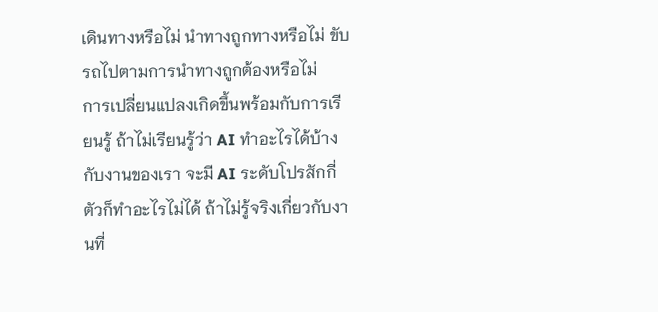เดินทางหรือไม่ นำทางถูกทางหรือไม่ ขับรถไปตามการนำทางถูกต้องหรือไม่
การเปลี่ยนแปลงเกิดขึ้นพร้อมกับการเรียนรู้ ถ้าไม่เรียนรู้ว่า AI ทำอะไรได้บ้างกับงานของเรา จะมี AI ระดับโปรสักกี่ตัวก็ทำอะไรไม่ได้ ถ้าไม่รู้จริงเกี่ยวกับงานที่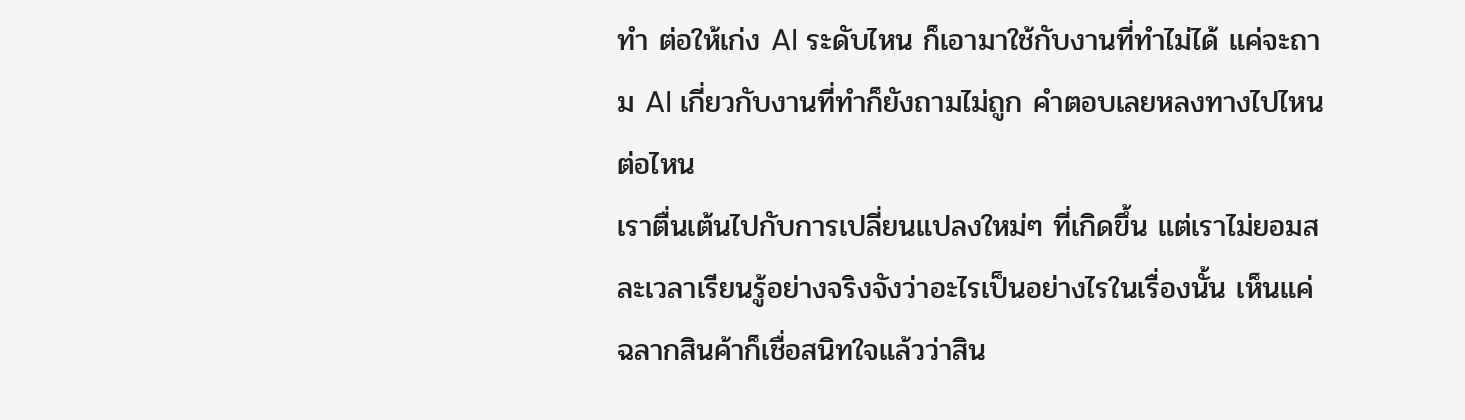ทำ ต่อให้เก่ง AI ระดับไหน ก็เอามาใช้กับงานที่ทำไม่ได้ แค่จะถาม AI เกี่ยวกับงานที่ทำก็ยังถามไม่ถูก คำตอบเลยหลงทางไปไหนต่อไหน
เราตื่นเต้นไปกับการเปลี่ยนแปลงใหม่ๆ ที่เกิดขึ้น แต่เราไม่ยอมสละเวลาเรียนรู้อย่างจริงจังว่าอะไรเป็นอย่างไรในเรื่องนั้น เห็นแค่ฉลากสินค้าก็เชื่อสนิทใจแล้วว่าสิน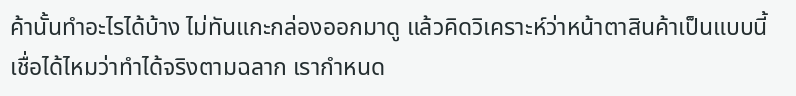ค้านั้นทำอะไรได้บ้าง ไม่ทันแกะกล่องออกมาดู แล้วคิดวิเคราะห์ว่าหน้าตาสินค้าเป็นแบบนี้ เชื่อได้ไหมว่าทำได้จริงตามฉลาก เรากำหนด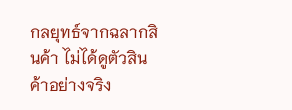กลยุทธ์จากฉลากสินค้า ไม่ได้ดูตัวสินค้าอย่างจริง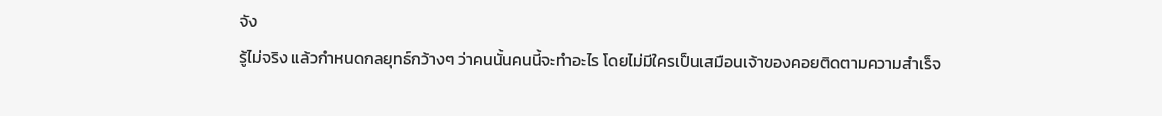จัง
รู้ไม่จริง แล้วกำหนดกลยุทธ์กว้างๆ ว่าคนนั้นคนนี้จะทำอะไร โดยไม่มีใครเป็นเสมือนเจ้าของคอยติดตามความสำเร็จ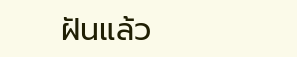ฝันแล้ว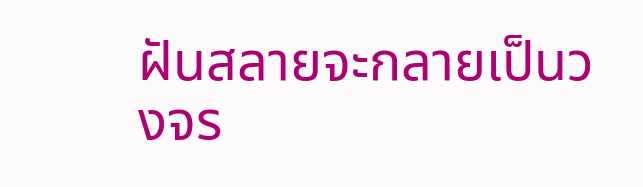ฝันสลายจะกลายเป็นวงจร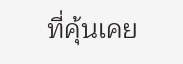ที่คุ้นเคย